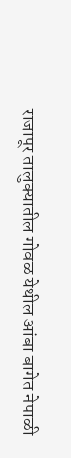राजापूर तालुक्यातील गोवळ येथील आंबा बागेत नेपाळी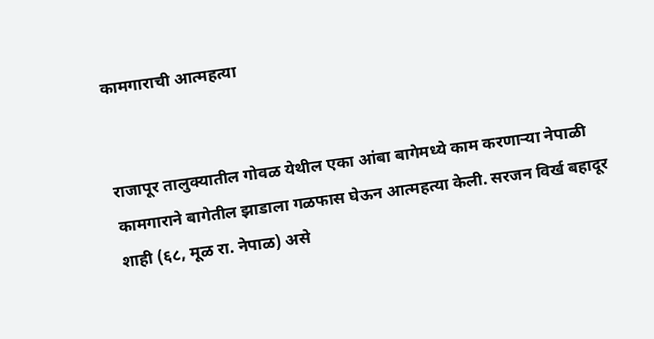कामगाराची आत्महत्या


राजापूर तालुक्यातील गोवळ येथील एका आंबा बागेमध्ये काम करणार्‍या नेपाळी कामगाराने बागेतील झाडाला गळफास घेऊन आत्महत्या केली. सरजन विर्ख बहादूर शाही (६८, मूळ रा. नेपाळ) असे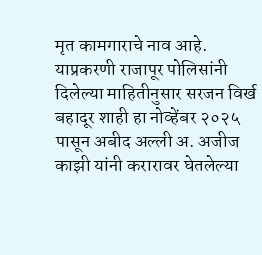मृत कामगाराचे नाव आहे.
याप्रकरणी राजापूर पोलिसांनी दिलेल्या माहितीनुसार सरजन विर्ख बहादूर शाही हा नोव्हेंबर २०२५ पासून अबीद अल्ली अ. अजीज काझी यांनी करारावर घेतलेल्या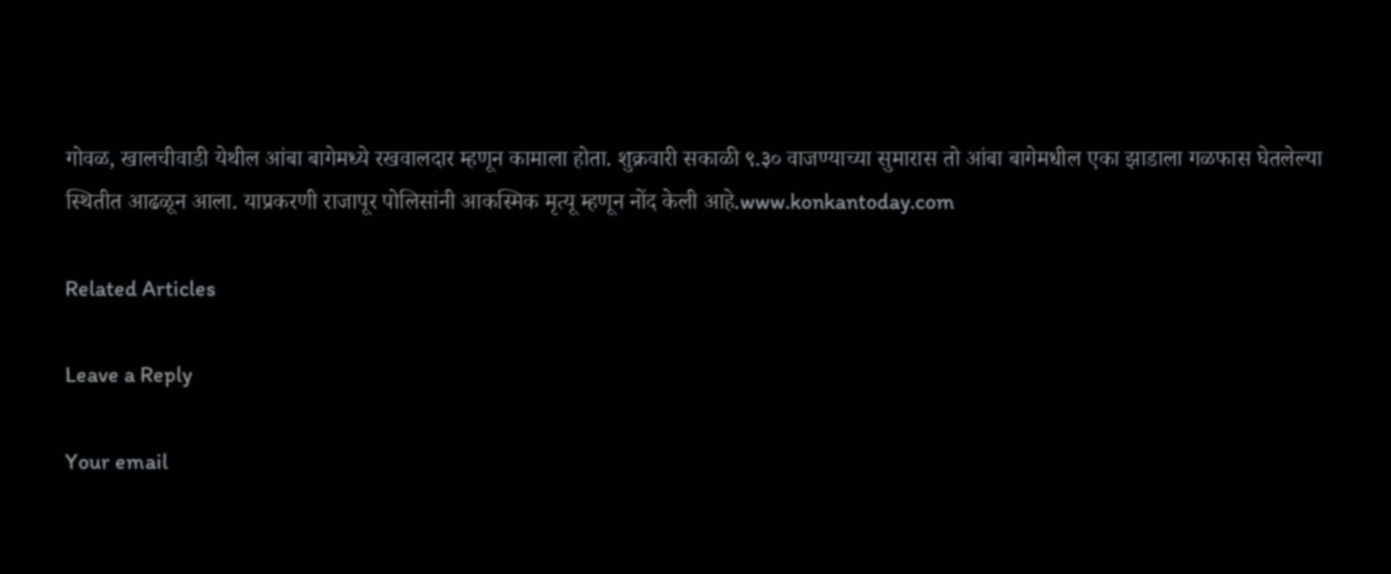गोवळ, खालचीवाडी येथील आंबा बागेमध्ये रखवालदार म्हणून कामाला होता. शुक्रवारी सकाळी ९.३० वाजण्याच्या सुमारास तो आंबा बागेमधील एका झाडाला गळफास घेतलेल्या स्थितीत आढळून आला. याप्रकरणी राजापूर पोलिसांनी आकस्मिक मृत्यू म्हणून नोंद केली आहे.www.konkantoday.com

Related Articles

Leave a Reply

Your email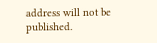address will not be published.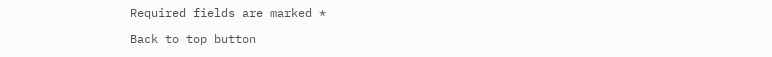Required fields are marked *

Back to top button